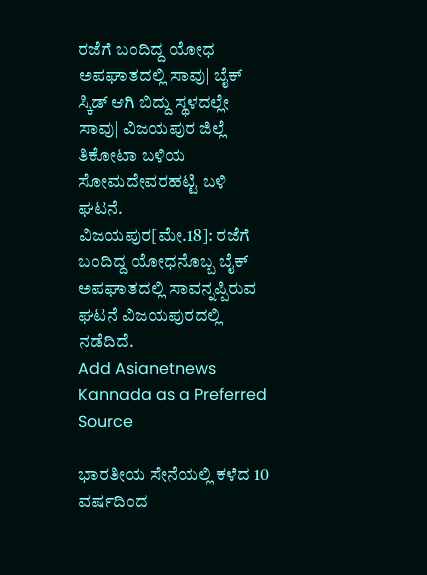ರಜೆಗೆ ಬಂದಿದ್ದ ಯೋಧ ಅಪಘಾತದಲ್ಲಿ ಸಾವು| ಬೈಕ್ ಸ್ಕಿಡ್ ಆಗಿ ಬಿದ್ದು ಸ್ಥಳದಲ್ಲೇ ಸಾವು| ವಿಜಯಪುರ ಜಿಲ್ಲೆ ತಿಕೋಟಾ ಬಳಿಯ ಸೋಮದೇವರಹಟ್ಟಿ ಬಳಿ ಘಟನೆ.
ವಿಜಯಪುರ[ಮೇ.18]: ರಜೆಗೆ ಬಂದಿದ್ದ ಯೋಧನೊಬ್ಬ ಬೈಕ್ ಅಪಘಾತದಲ್ಲಿ ಸಾವನ್ನಪ್ಪಿರುವ ಘಟನೆ ವಿಜಯಪುರದಲ್ಲಿ ನಡೆದಿದೆ.
Add Asianetnews Kannada as a Preferred Source

ಭಾರತೀಯ ಸೇನೆಯಲ್ಲಿ ಕಳೆದ 10 ವರ್ಷದಿಂದ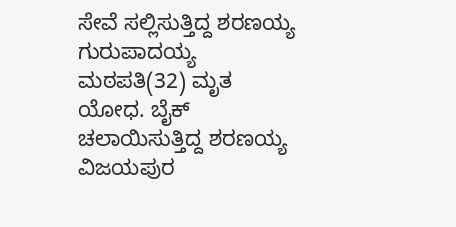ಸೇವೆ ಸಲ್ಲಿಸುತ್ತಿದ್ದ ಶರಣಯ್ಯ ಗುರುಪಾದಯ್ಯ ಮಠಪತಿ(32) ಮೃತ ಯೋಧ. ಬೈಕ್ ಚಲಾಯಿಸುತ್ತಿದ್ದ ಶರಣಯ್ಯ ವಿಜಯಪುರ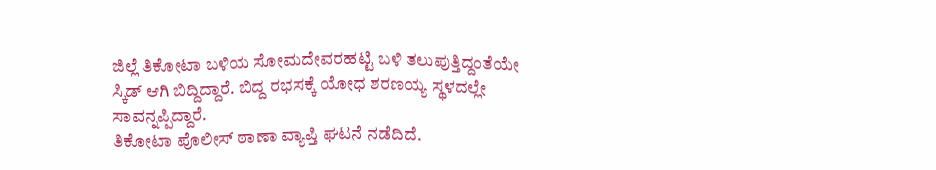ಜಿಲ್ಲೆ ತಿಕೋಟಾ ಬಳಿಯ ಸೋಮದೇವರಹಟ್ಟಿ ಬಳಿ ತಲುಪುತ್ತಿದ್ದಂತೆಯೇ ಸ್ಕಿಡ್ ಆಗಿ ಬಿದ್ದಿದ್ದಾರೆ. ಬಿದ್ದ ರಭಸಕ್ಕೆ ಯೋಧ ಶರಣಯ್ಯ ಸ್ಥಳದಲ್ಲೇ ಸಾವನ್ನಪ್ಪಿದ್ದಾರೆ.
ತಿಕೋಟಾ ಪೊಲೀಸ್ ಠಾಣಾ ವ್ಯಾಪ್ತಿ ಘಟನೆ ನಡೆದಿದೆ.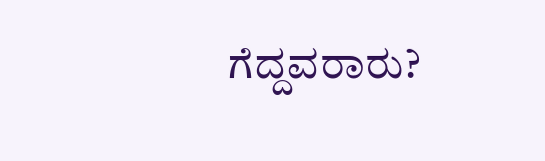ಗೆದ್ದವರಾರು?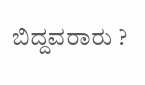ಬಿದ್ದವರಾರು ?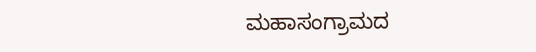ಮಹಾಸಂಗ್ರಾಮದ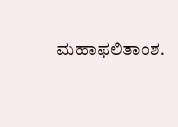ಮಹಾಫಲಿತಾಂಶ.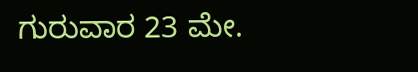ಗುರುವಾರ 23 ಮೇ.